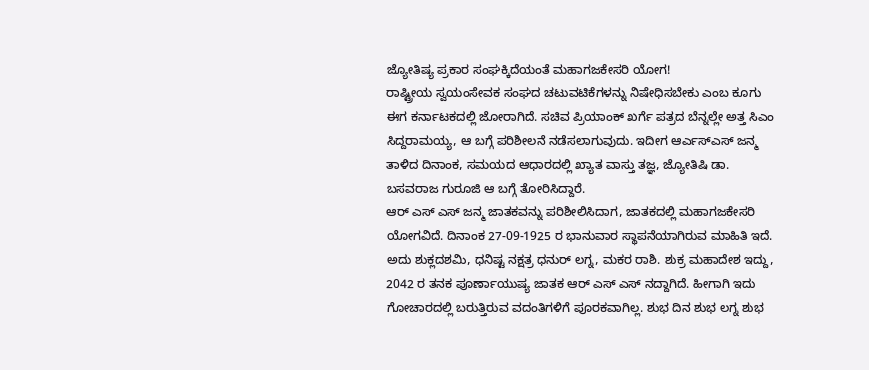ಜ್ಯೋತಿಷ್ಯ ಪ್ರಕಾರ ಸಂಘಕ್ಕಿದೆಯಂತೆ ಮಹಾಗಜಕೇಸರಿ ಯೋಗ!
ರಾಷ್ಟ್ರೀಯ ಸ್ವಯಂಸೇವಕ ಸಂಘದ ಚಟುವಟಿಕೆಗಳನ್ನು ನಿಷೇಧಿಸಬೇಕು ಎಂಬ ಕೂಗು ಈಗ ಕರ್ನಾಟಕದಲ್ಲಿ ಜೋರಾಗಿದೆ. ಸಚಿವ ಪ್ರಿಯಾಂಕ್ ಖರ್ಗೆ ಪತ್ರದ ಬೆನ್ನಲ್ಲೇ ಅತ್ತ ಸಿಎಂ ಸಿದ್ದರಾಮಯ್ಯ, ಆ ಬಗ್ಗೆ ಪರಿಶೀಲನೆ ನಡೆಸಲಾಗುವುದು. ಇದೀಗ ಆರ್ಎಸ್ಎಸ್ ಜನ್ಮ ತಾಳಿದ ದಿನಾಂಕ, ಸಮಯದ ಆಧಾರದಲ್ಲಿ ಖ್ಯಾತ ವಾಸ್ತು ತಜ್ಞ, ಜ್ಯೋತಿಷಿ ಡಾ. ಬಸವರಾಜ ಗುರೂಜಿ ಆ ಬಗ್ಗೆ ತೋರಿಸಿದ್ದಾರೆ.
ಆರ್ ಎಸ್ ಎಸ್ ಜನ್ಮ ಜಾತಕವನ್ನು ಪರಿಶೀಲಿಸಿದಾಗ, ಜಾತಕದಲ್ಲಿ ಮಹಾಗಜಕೇಸರಿ ಯೋಗವಿದೆ. ದಿನಾಂಕ 27-09-1925 ರ ಭಾನುವಾರ ಸ್ಥಾಪನೆಯಾಗಿರುವ ಮಾಹಿತಿ ಇದೆ. ಅದು ಶುಕ್ಲದಶಮಿ, ಧನಿಷ್ಟ ನಕ್ಷತ್ರ ಧನುರ್ ಲಗ್ನ, ಮಕರ ರಾಶಿ. ಶುಕ್ರ ಮಹಾದೇಶ ಇದ್ದು, 2042 ರ ತನಕ ಪೂರ್ಣಾಯುಷ್ಯ ಜಾತಕ ಆರ್ ಎಸ್ ಎಸ್ ನದ್ದಾಗಿದೆ. ಹೀಗಾಗಿ ಇದು ಗೋಚಾರದಲ್ಲಿ ಬರುತ್ತಿರುವ ವದಂತಿಗಳಿಗೆ ಪೂರಕವಾಗಿಲ್ಲ. ಶುಭ ದಿನ ಶುಭ ಲಗ್ನ ಶುಭ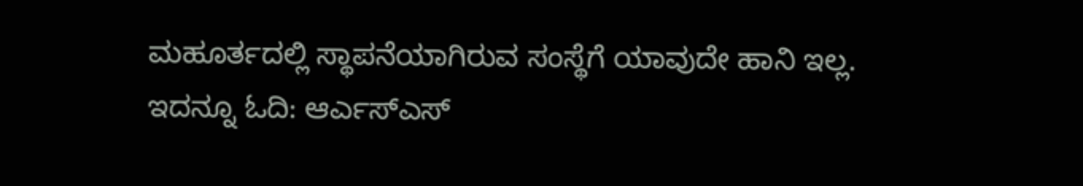ಮಹೂರ್ತದಲ್ಲಿ ಸ್ಥಾಪನೆಯಾಗಿರುವ ಸಂಸ್ಥೆಗೆ ಯಾವುದೇ ಹಾನಿ ಇಲ್ಲ.
ಇದನ್ನೂ ಓದಿ: ಆರ್ಎಸ್ಎಸ್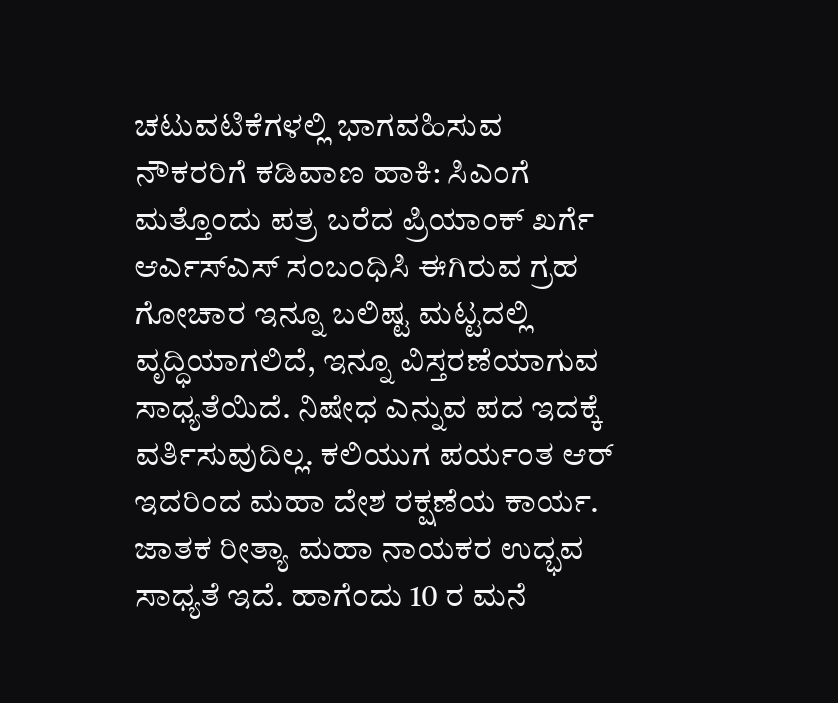ಚಟುವಟಿಕೆಗಳಲ್ಲಿ ಭಾಗವಹಿಸುವ ನೌಕರರಿಗೆ ಕಡಿವಾಣ ಹಾಕಿ: ಸಿಎಂಗೆ ಮತ್ತೊಂದು ಪತ್ರ ಬರೆದ ಪ್ರಿಯಾಂಕ್ ಖರ್ಗೆ
ಆರ್ಎಸ್ಎಸ್ ಸಂಬಂಧಿಸಿ ಈಗಿರುವ ಗ್ರಹ ಗೋಚಾರ ಇನ್ನೂ ಬಲಿಷ್ಟ ಮಟ್ಟದಲ್ಲಿ ವೃದ್ಧಿಯಾಗಲಿದೆ, ಇನ್ನೂ ವಿಸ್ತರಣೆಯಾಗುವ ಸಾಧ್ಯತೆಯಿದೆ. ನಿಷೇಧ ಎನ್ನುವ ಪದ ಇದಕ್ಕೆ ವರ್ತಿಸುವುದಿಲ್ಲ. ಕಲಿಯುಗ ಪರ್ಯಂತ ಆರ್ ಇದರಿಂದ ಮಹಾ ದೇಶ ರಕ್ಷಣೆಯ ಕಾರ್ಯ. ಜಾತಕ ರೀತ್ಯಾ ಮಹಾ ನಾಯಕರ ಉದ್ಭವ ಸಾಧ್ಯತೆ ಇದೆ. ಹಾಗೆಂದು 10 ರ ಮನೆ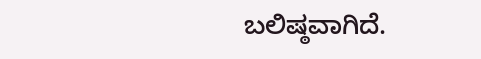ಬಲಿಷ್ಠವಾಗಿದೆ.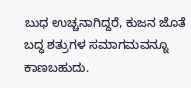ಬುಧ ಉಚ್ಚನಾಗಿದ್ದರೆ, ಕುಜನ ಜೊತೆ ಬದ್ಧ ಶತ್ರುಗಳ ಸಮಾಗಮವನ್ನೂ ಕಾಣಬಹುದು.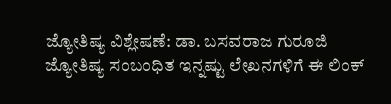ಜ್ಯೋತಿಷ್ಯ ವಿಶ್ಲೇಷಣೆ: ಡಾ. ಬಸವರಾಜ ಗುರೂಜಿ
ಜ್ಯೋತಿಷ್ಯ ಸಂಬಂಧಿತ ಇನ್ನಷ್ಟು ಲೇಖನಗಳಿಗೆ ಈ ಲಿಂಕ್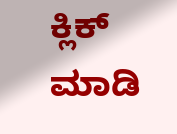ಕ್ಲಿಕ್ ಮಾಡಿ